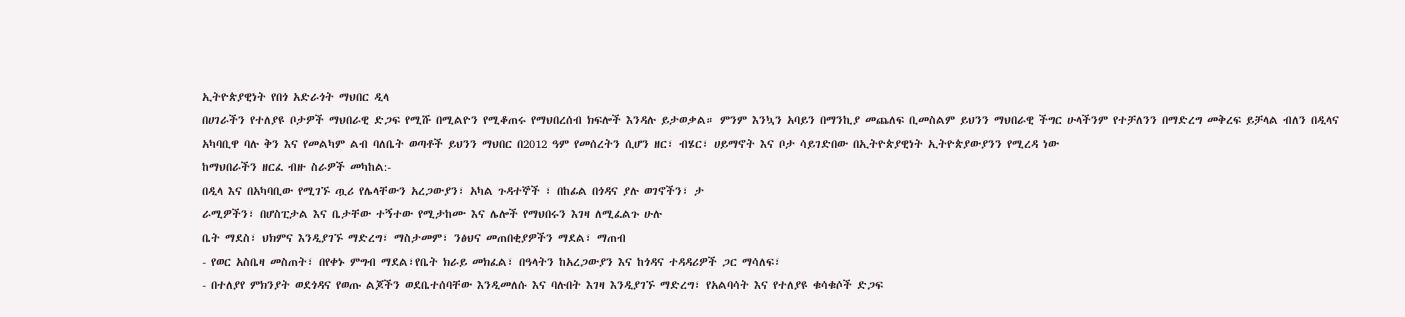ኢትዮጵያዊነት የበጎ አድራጎት ማህበር ዲላ
በሀገራችን የተለያዩ ቦታዎች ማህበራዊ ድጋፍ የሚሹ በሚልዮን የሚቆጠሩ የማህበረሰብ ክፍሎች እንዳሉ ይታወቃል። ምንም እንኳን አባይን በማንኪያ መጨለፍ ቢመስልም ይህንን ማህበራዊ ችግር ሁላችንም የተቻለንን በማድረግ መቅረፍ ይቻላል ብለን በዲላና አካባቢዋ ባሉ ቅን እና የመልካም ልብ ባለቤት ወጣቶች ይህንን ማህበር በ2012 ዓም የመሰረትን ሲሆን ዘር፣ ብሄር፣ ሀይማኖት እና ቦታ ሳይገድበው በኢትዮጵያዊነት ኢትዮጵያውያንን የሚረዳ ነው
ከማህበራችን ዘርፈ ብዙ ስራዎች መካከል:-
በዲላ እና በአካባቢው የሚገኙ ጧሪ የሌላቸውን አረጋውያን፣ አካል ጉዳተኞች ፣ በከፊል በጎዳና ያሉ ወገኖችን፣ ታ
ራሚዎችን፣ በሆስፒታል እና ቤታቸው ተኝተው የሚታከሙ እና ሌሎች የማህበሩን እገዛ ለሚፈልጉ ሁሉ
ቤት ማደስ፣ ህክምና እንዲያገኙ ማድረግ፣ ማስታመም፣ ንፅህና መጠበቂያዎችን ማደል፣ ማጠብ
- የወር አስቤዛ መስጠት፣ በየቀኑ ምግብ ማደል፣የቤት ክራይ መክፈል፣ በዓላትን ከአረጋውያን እና ከጎዳና ተዳዳሪዎች ጋር ማሳለፍ፣
- በተለያየ ምክንያት ወደጎዳና የወጡ ልጆችን ወደቤተሰባቸው እንዲመለሱ እና ባሉበት እገዛ እንዲያገኙ ማድረግ፣ የአልባሳት እና የተለያዩ ቁሳቁሶች ድጋፍ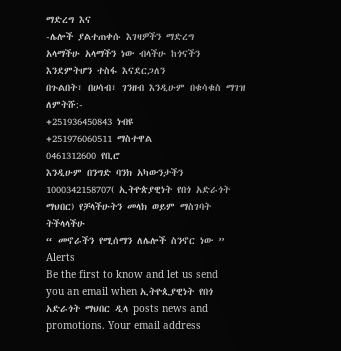ማድረግ እና
-ሌሎች ያልተጠቀሱ እገዛዎችን ማድረግ
አላማችሁ አላማችን ነው ብላችሁ ከጎናችን እንደምትሆን ተስፋ እናደርጋለን
በጉልበት፣ በሀሳብ፣ ገንዘብ እንዲሁም በቁሳቁስ ማገዝ ለምትሹ:-
+251936450843 ነብዩ
+251976060511 ማስተዋል
0461312600 የቢሮ
እንዲሁም በንግድ ባንክ አካውንታችን 1000342158707( ኢትዮጵያዊነት የበጎ አድራጎት ማህበር) የቻላችሁትን መላክ ወይም ማስገባት ትችላላችሁ
“ መኖራችን የሚሰማን ለሌሎች ስንኖር ነው ”
Alerts
Be the first to know and let us send you an email when ኢትዮጲያዊነት የበጎ አድራጎት ማህበር ዲላ posts news and promotions. Your email address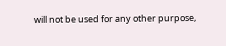will not be used for any other purpose,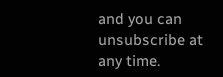and you can unsubscribe at any time.